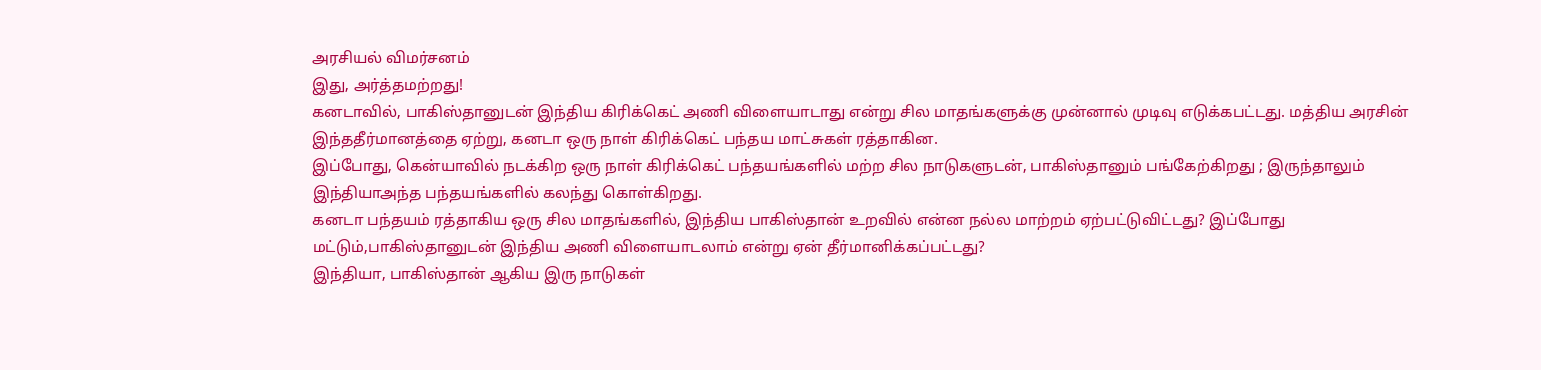அரசியல் விமர்சனம்
இது, அர்த்தமற்றது!
கனடாவில், பாகிஸ்தானுடன் இந்திய கிரிக்கெட் அணி விளையாடாது என்று சில மாதங்களுக்கு முன்னால் முடிவு எடுக்கபட்டது. மத்திய அரசின் இந்ததீர்மானத்தை ஏற்று, கனடா ஒரு நாள் கிரிக்கெட் பந்தய மாட்சுகள் ரத்தாகின.
இப்போது, கென்யாவில் நடக்கிற ஒரு நாள் கிரிக்கெட் பந்தயங்களில் மற்ற சில நாடுகளுடன், பாகிஸ்தானும் பங்கேற்கிறது ; இருந்தாலும் இந்தியாஅந்த பந்தயங்களில் கலந்து கொள்கிறது.
கனடா பந்தயம் ரத்தாகிய ஒரு சில மாதங்களில், இந்திய பாகிஸ்தான் உறவில் என்ன நல்ல மாற்றம் ஏற்பட்டுவிட்டது? இப்போது மட்டும்,பாகிஸ்தானுடன் இந்திய அணி விளையாடலாம் என்று ஏன் தீர்மானிக்கப்பட்டது?
இந்தியா, பாகிஸ்தான் ஆகிய இரு நாடுகள்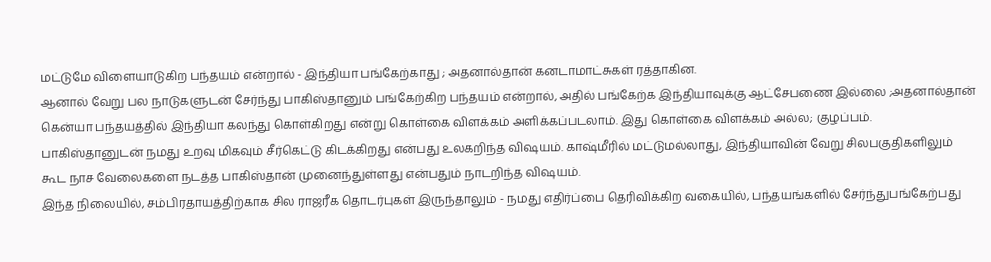மட்டுமே விளையாடுகிற பந்தயம் என்றால் - இந்தியா பங்கேற்காது ; அதனால்தான் கனடாமாட்சுகள் ரத்தாகின.
ஆனால் வேறு பல நாடுகளுடன் சேர்ந்து பாகிஸ்தானும் பங்கேற்கிற பந்தயம் என்றால், அதில் பங்கேற்க இந்தியாவுக்கு ஆட்சேபணை இல்லை ;அதனால்தான் கென்யா பந்தயத்தில் இந்தியா கலந்து கொள்கிறது என்று கொள்கை விளக்கம் அளிக்கப்படலாம். இது கொள்கை விளக்கம் அல்ல; குழப்பம்.
பாகிஸ்தானுடன் நமது உறவு மிகவும் சீர்கெட்டு கிடக்கிறது என்பது உலகறிந்த விஷயம். காஷ்மீரில் மட்டுமல்லாது, இந்தியாவின் வேறு சிலபகுதிகளிலும் கூட நாச வேலைகளை நடத்த பாகிஸ்தான் முனைந்துள்ளது என்பதும் நாடறிந்த விஷயம்.
இந்த நிலையில், சம்பிரதாயத்திற்காக சில ராஜரீக தொடர்புகள் இருந்தாலும் - நமது எதிர்ப்பை தெரிவிக்கிற வகையில், பந்தயங்களில் சேர்ந்துபங்கேற்பது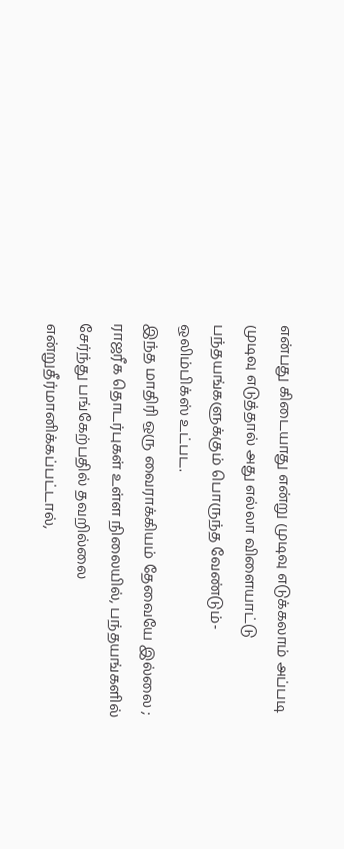என்பது கிடையாது என்று முடிவு எடுக்கலாம் அப்படி முடிவு எடுத்தால் அது எல்லா விளையாட்டு பந்தயங்களுக்கும் பொருந்த வேண்டும்- ஒலிம்பிக்ஸ் உட்பட.
இந்த மாதிரி ஒரு வைராக்கியம் தேவையே இல்லை ; ராஜரீக தொடர்புகள் உள்ள நிலையில், பந்தயங்களில் சேர்ந்து பங்கேற்பதில் தவறில்லை என்றுதீர்மானிக்கப்பட்டால்,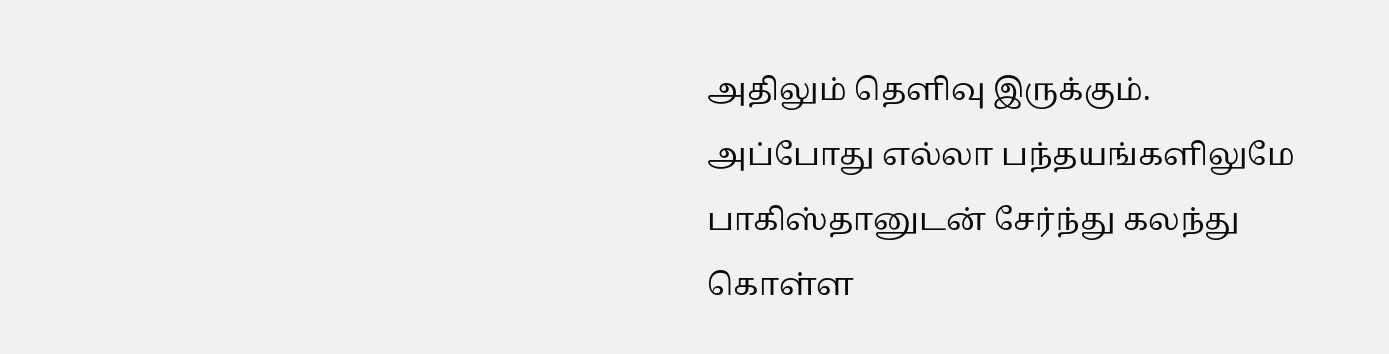அதிலும் தெளிவு இருக்கும்.
அப்போது எல்லா பந்தயங்களிலுமே பாகிஸ்தானுடன் சேர்ந்து கலந்து கொள்ள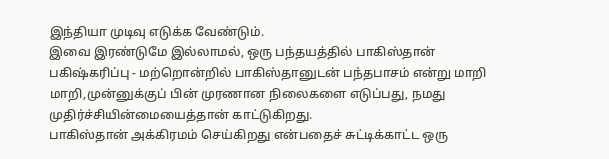இந்தியா முடிவு எடுக்க வேண்டும்.
இவை இரண்டுமே இல்லாமல், ஒரு பந்தயத்தில் பாகிஸ்தான் பகிஷ்கரிப்பு - மற்றொன்றில் பாகிஸ்தானுடன் பந்தபாசம் என்று மாறி மாறி,முன்னுக்குப் பின் முரணான நிலைகளை எடுப்பது, நமது முதிர்ச்சியின்மையைத்தான் காட்டுகிறது.
பாகிஸ்தான் அக்கிரமம் செய்கிறது என்பதைச் சுட்டிக்காட்ட ஒரு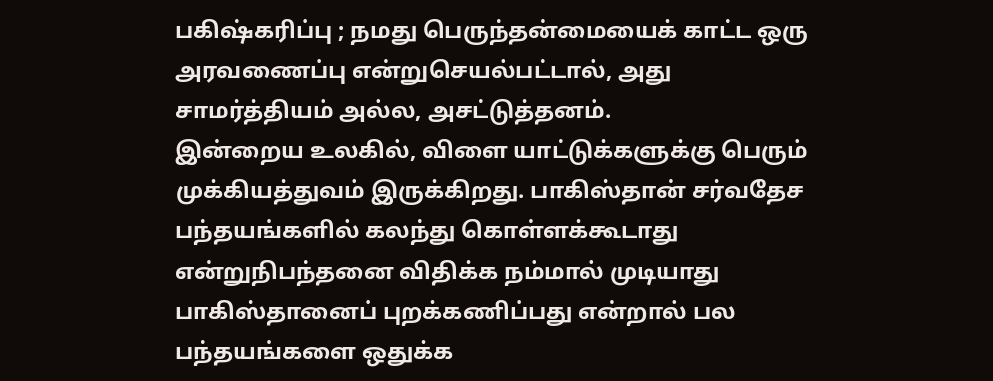பகிஷ்கரிப்பு ; நமது பெருந்தன்மையைக் காட்ட ஒரு அரவணைப்பு என்றுசெயல்பட்டால், அது சாமர்த்தியம் அல்ல, அசட்டுத்தனம்.
இன்றைய உலகில், விளை யாட்டுக்களுக்கு பெரும் முக்கியத்துவம் இருக்கிறது. பாகிஸ்தான் சர்வதேச பந்தயங்களில் கலந்து கொள்ளக்கூடாது என்றுநிபந்தனை விதிக்க நம்மால் முடியாது
பாகிஸ்தானைப் புறக்கணிப்பது என்றால் பல பந்தயங்களை ஒதுக்க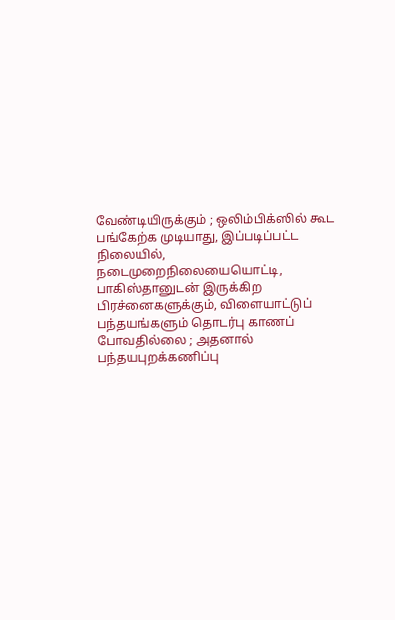வேண்டியிருக்கும் ; ஒலிம்பிக்ஸில் கூட பங்கேற்க முடியாது, இப்படிப்பட்ட நிலையில், நடைமுறைநிலையையொட்டி, பாகிஸ்தானுடன் இருக்கிற பிரச்னைகளுக்கும், விளையாட்டுப் பந்தயங்களும் தொடர்பு காணப் போவதில்லை ; அதனால் பந்தயபுறக்கணிப்பு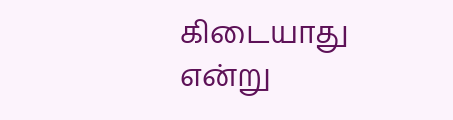கிடையாது என்று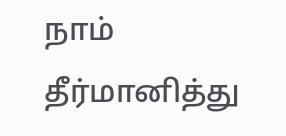நாம் தீர்மானித்து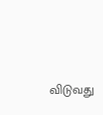விடுவது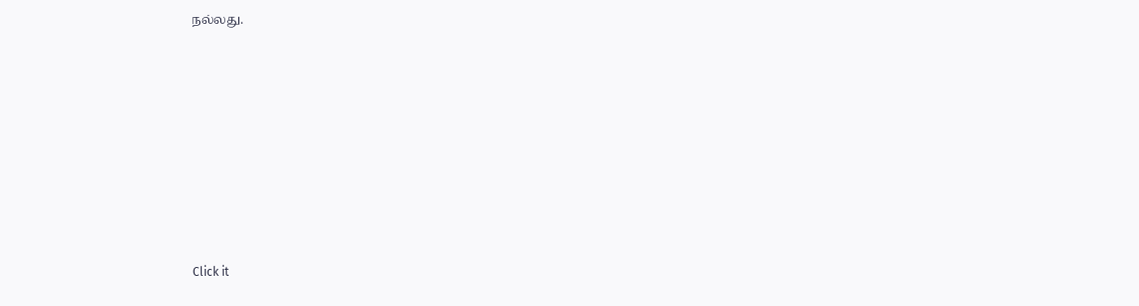நல்லது.












Click it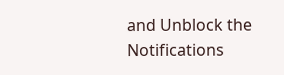and Unblock the Notifications